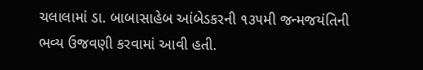ચલાલામાં ડા. બાબાસાહેબ આંબેડકરની ૧૩૫મી જન્મજયંતિની ભવ્ય ઉજવણી કરવામાં આવી હતી.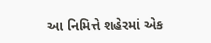આ નિમિત્તે શહેરમાં એક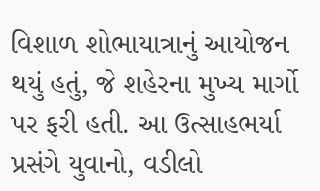વિશાળ શોભાયાત્રાનું આયોજન થયું હતું, જે શહેરના મુખ્ય માર્ગો પર ફરી હતી. આ ઉત્સાહભર્યા પ્રસંગે યુવાનો, વડીલો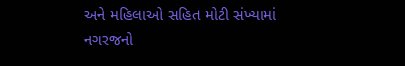અને મહિલાઓ સહિત મોટી સંખ્યામાં નગરજનો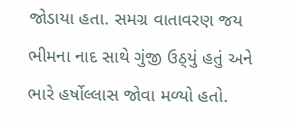જોડાયા હતા. સમગ્ર વાતાવરણ જય ભીમના નાદ સાથે ગુંજી ઉઠ્‌યું હતું અને ભારે હર્ષોલ્લાસ જોવા મળ્યો હતો.